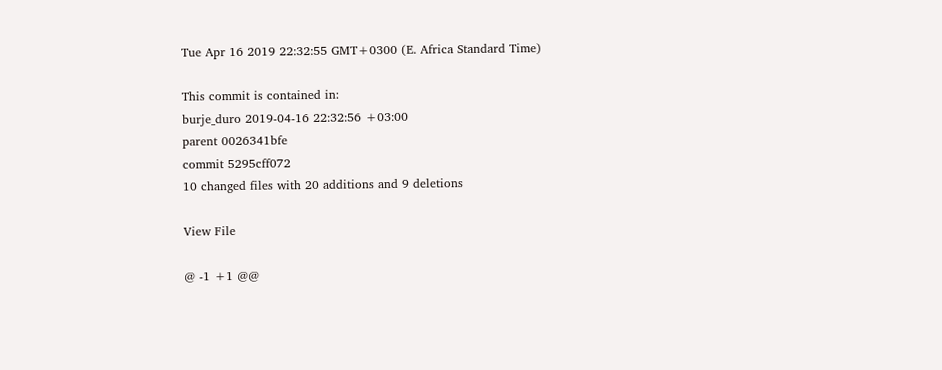Tue Apr 16 2019 22:32:55 GMT+0300 (E. Africa Standard Time)

This commit is contained in:
burje_duro 2019-04-16 22:32:56 +03:00
parent 0026341bfe
commit 5295cff072
10 changed files with 20 additions and 9 deletions

View File

@ -1 +1 @@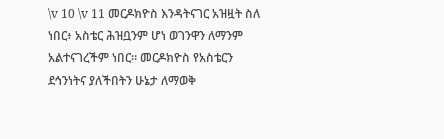\v 10 \v 11 መርዶክዮስ እንዳትናገር አዝዟት ስለ ነበር፥ አስቴር ሕዝቧንም ሆነ ወገንዋን ለማንም አልተናገረችም ነበር። መርዶክዮስ የአስቴርን ደኅንነትና ያለችበትን ሁኔታ ለማወቅ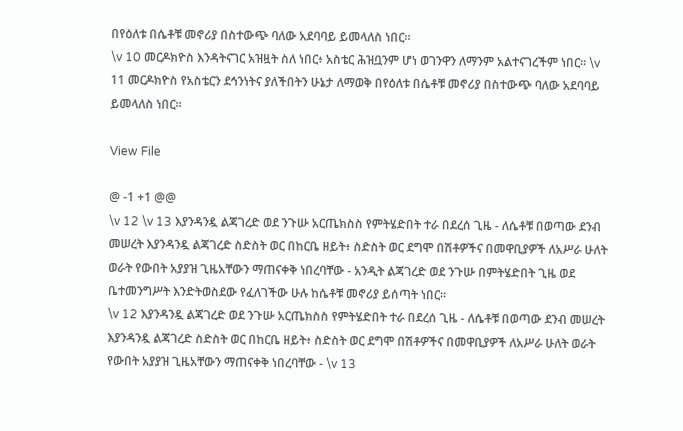በየዕለቱ በሴቶቹ መኖሪያ በስተውጭ ባለው አደባባይ ይመላለስ ነበር።
\v 10 መርዶክዮስ እንዳትናገር አዝዟት ስለ ነበር፥ አስቴር ሕዝቧንም ሆነ ወገንዋን ለማንም አልተናገረችም ነበር። \v 11 መርዶክዮስ የአስቴርን ደኅንነትና ያለችበትን ሁኔታ ለማወቅ በየዕለቱ በሴቶቹ መኖሪያ በስተውጭ ባለው አደባባይ ይመላለስ ነበር።

View File

@ -1 +1 @@
\v 12 \v 13 እያንዳንዷ ልጃገረድ ወደ ንጉሡ አርጤክስስ የምትሄድበት ተራ በደረሰ ጊዜ - ለሴቶቹ በወጣው ደንብ መሠረት እያንዳንዷ ልጃገረድ ስድስት ወር በከርቤ ዘይት፥ ስድስት ወር ደግሞ በሽቶዎችና በመዋቢያዎች ለአሥራ ሁለት ወራት የውበት አያያዝ ጊዜአቸውን ማጠናቀቅ ነበረባቸው - አንዲት ልጃገረድ ወደ ንጉሡ በምትሄድበት ጊዜ ወደ ቤተመንግሥት እንድትወስደው የፈለገችው ሁሉ ከሴቶቹ መኖሪያ ይሰጣት ነበር።
\v 12 እያንዳንዷ ልጃገረድ ወደ ንጉሡ አርጤክስስ የምትሄድበት ተራ በደረሰ ጊዜ - ለሴቶቹ በወጣው ደንብ መሠረት እያንዳንዷ ልጃገረድ ስድስት ወር በከርቤ ዘይት፥ ስድስት ወር ደግሞ በሽቶዎችና በመዋቢያዎች ለአሥራ ሁለት ወራት የውበት አያያዝ ጊዜአቸውን ማጠናቀቅ ነበረባቸው - \v 13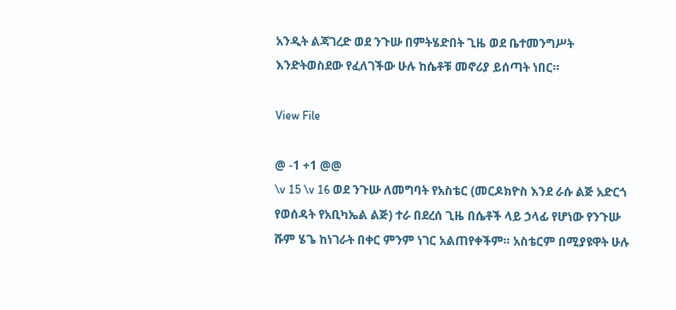አንዲት ልጃገረድ ወደ ንጉሡ በምትሄድበት ጊዜ ወደ ቤተመንግሥት እንድትወስደው የፈለገችው ሁሉ ከሴቶቹ መኖሪያ ይሰጣት ነበር።

View File

@ -1 +1 @@
\v 15 \v 16 ወደ ንጉሡ ለመግባት የአስቴር (መርዶክዮስ እንደ ራሱ ልጅ አድርጎ የወሰዳት የአቢካኤል ልጅ) ተራ በደረሰ ጊዜ በሴቶች ላይ ኃላፊ የሆነው የንጉሡ ሹም ሄጌ ከነገራት በቀር ምንም ነገር አልጠየቀችም። አስቴርም በሚያዩዋት ሁሉ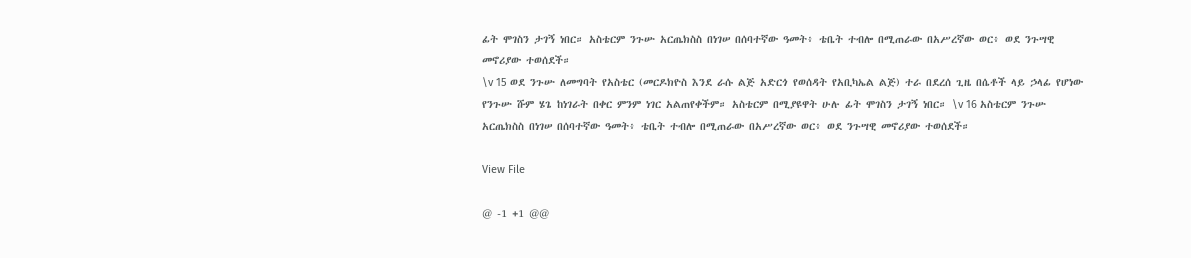ፊት ሞገስን ታገኝ ነበር። አስቴርም ንጉሡ አርጤክስስ በነገሠ በሰባተኛው ዓመት፥ ቴቤት ተብሎ በሚጠራው በአሥረኛው ወር፥ ወደ ንጉሣዊ መኖሪያው ተወሰደች።
\v 15 ወደ ንጉሡ ለመግባት የአስቴር (መርዶክዮስ እንደ ራሱ ልጅ አድርጎ የወሰዳት የአቢካኤል ልጅ) ተራ በደረሰ ጊዜ በሴቶች ላይ ኃላፊ የሆነው የንጉሡ ሹም ሄጌ ከነገራት በቀር ምንም ነገር አልጠየቀችም። አስቴርም በሚያዩዋት ሁሉ ፊት ሞገስን ታገኝ ነበር። \v 16 አስቴርም ንጉሡ አርጤክስስ በነገሠ በሰባተኛው ዓመት፥ ቴቤት ተብሎ በሚጠራው በአሥረኛው ወር፥ ወደ ንጉሣዊ መኖሪያው ተወሰደች።

View File

@ -1 +1 @@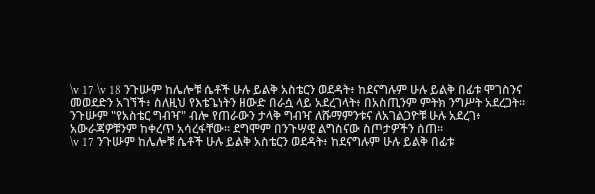\v 17 \v 18 ንጉሡም ከሌሎቹ ሴቶች ሁሉ ይልቅ አስቴርን ወደዳት፥ ከደናግሉም ሁሉ ይልቅ በፊቱ ሞገስንና መወደድን አገኘች፥ ስለዚህ የእቴጌነትን ዘውድ በራሷ ላይ አደረገላት፥ በአስጢንም ምትክ ንግሥት አደረጋት። ንጉሡም "የአስቴር ግብዣ" ብሎ የጠራውን ታላቅ ግብዣ ለሹማምንቱና ለአገልጋዮቹ ሁሉ አደረገ፥ አውራጃዎቹንም ከቀረጥ አሳረፋቸው። ደግሞም በንጉሣዊ ልግስናው ስጦታዎችን ሰጠ።
\v 17 ንጉሡም ከሌሎቹ ሴቶች ሁሉ ይልቅ አስቴርን ወደዳት፥ ከደናግሉም ሁሉ ይልቅ በፊቱ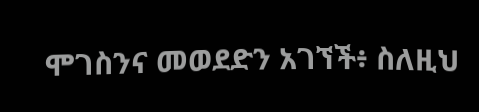ሞገስንና መወደድን አገኘች፥ ስለዚህ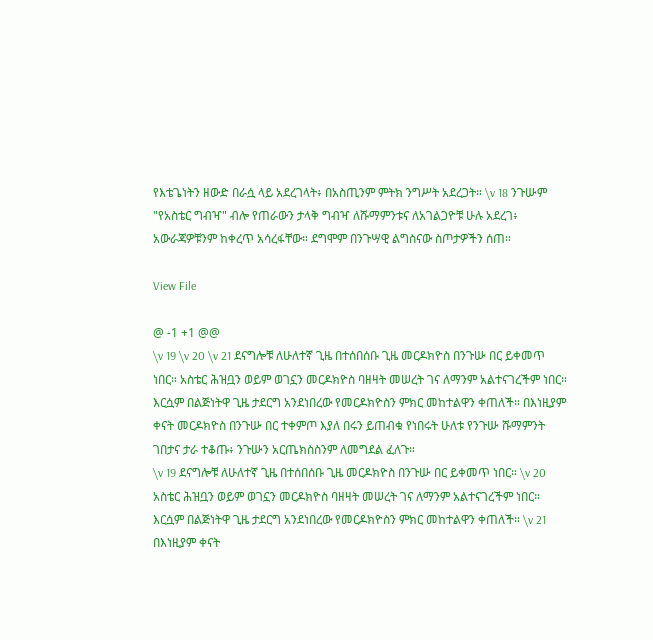የእቴጌነትን ዘውድ በራሷ ላይ አደረገላት፥ በአስጢንም ምትክ ንግሥት አደረጋት። \v 18 ንጉሡም "የአስቴር ግብዣ" ብሎ የጠራውን ታላቅ ግብዣ ለሹማምንቱና ለአገልጋዮቹ ሁሉ አደረገ፥ አውራጃዎቹንም ከቀረጥ አሳረፋቸው። ደግሞም በንጉሣዊ ልግስናው ስጦታዎችን ሰጠ።

View File

@ -1 +1 @@
\v 19 \v 20 \v 21 ደናግሎቹ ለሁለተኛ ጊዜ በተሰበሰቡ ጊዜ መርዶክዮስ በንጉሡ በር ይቀመጥ ነበር። አስቴር ሕዝቧን ወይም ወገኗን መርዶክዮስ ባዘዛት መሠረት ገና ለማንም አልተናገረችም ነበር። እርሷም በልጅነትዋ ጊዜ ታደርግ አንደነበረው የመርዶክዮስን ምክር መከተልዋን ቀጠለች። በእነዚያም ቀናት መርዶክዮስ በንጉሡ በር ተቀምጦ እያለ በሩን ይጠብቁ የነበሩት ሁለቱ የንጉሡ ሹማምንት ገበታና ታራ ተቆጡ፥ ንጉሡን አርጤክስስንም ለመግደል ፈለጉ።
\v 19 ደናግሎቹ ለሁለተኛ ጊዜ በተሰበሰቡ ጊዜ መርዶክዮስ በንጉሡ በር ይቀመጥ ነበር። \v 20 አስቴር ሕዝቧን ወይም ወገኗን መርዶክዮስ ባዘዛት መሠረት ገና ለማንም አልተናገረችም ነበር። እርሷም በልጅነትዋ ጊዜ ታደርግ አንደነበረው የመርዶክዮስን ምክር መከተልዋን ቀጠለች። \v 21 በእነዚያም ቀናት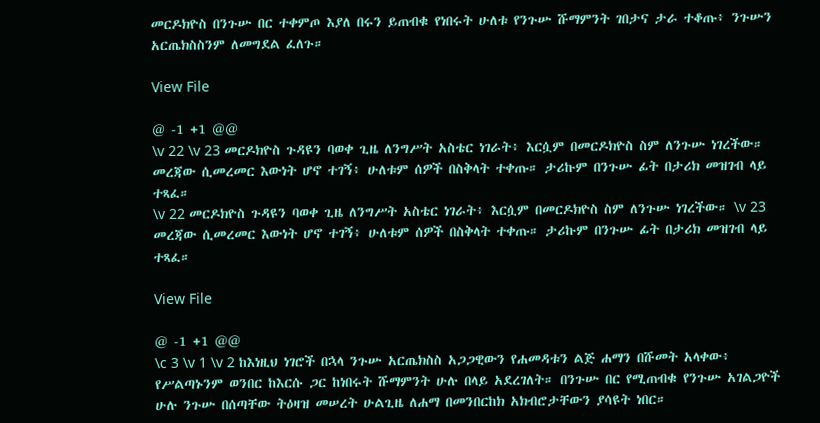መርዶክዮስ በንጉሡ በር ተቀምጦ እያለ በሩን ይጠብቁ የነበሩት ሁለቱ የንጉሡ ሹማምንት ገበታና ታራ ተቆጡ፥ ንጉሡን አርጤክስስንም ለመግደል ፈለጉ።

View File

@ -1 +1 @@
\v 22 \v 23 መርዶክዮስ ጉዳዩን ባወቀ ጊዜ ለንግሥት አስቴር ነገራት፥ እርሷም በመርዶክዮስ ስም ለንጉሡ ነገረችው። መረጃው ሲመረመር እውነት ሆኖ ተገኝ፥ ሁለቱም ሰዎች በስቅላት ተቀጡ። ታሪኩም በንጉሡ ፊት በታሪክ መዝገብ ላይ ተጻፈ።
\v 22 መርዶክዮስ ጉዳዩን ባወቀ ጊዜ ለንግሥት አስቴር ነገራት፥ እርሷም በመርዶክዮስ ስም ለንጉሡ ነገረችው። \v 23 መረጃው ሲመረመር እውነት ሆኖ ተገኝ፥ ሁለቱም ሰዎች በስቅላት ተቀጡ። ታሪኩም በንጉሡ ፊት በታሪክ መዝገብ ላይ ተጻፈ።

View File

@ -1 +1 @@
\c 3 \v 1 \v 2 ከእነዚህ ነገሮች በኋላ ንጉሡ አርጤክስስ አጋጋዊውን የሐመዳቱን ልጅ ሐማን በሹመት አላቀው፥ የሥልጣኑንም ወንበር ከእርሱ ጋር ከነበሩት ሹማምንት ሁሉ በላይ አደረገለት። በንጉሡ በር የሚጠብቁ የንጉሡ አገልጋዮች ሁሉ ንጉሡ በሰጣቸው ትዕዛዝ መሠረት ሁልጊዜ ለሐማ በመንበርከክ አክብሮታቸውን ያሳዩት ነበር።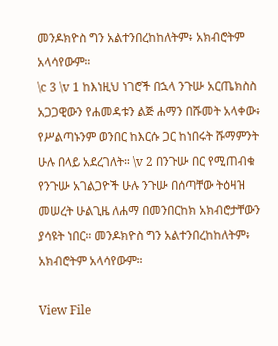መንዶክዮስ ግን አልተንበረከከለትም፥ አክብሮትም አላሳየውም።
\c 3 \v 1 ከእነዚህ ነገሮች በኋላ ንጉሡ አርጤክስስ አጋጋዊውን የሐመዳቱን ልጅ ሐማን በሹመት አላቀው፥ የሥልጣኑንም ወንበር ከእርሱ ጋር ከነበሩት ሹማምንት ሁሉ በላይ አደረገለት። \v 2 በንጉሡ በር የሚጠብቁ የንጉሡ አገልጋዮች ሁሉ ንጉሡ በሰጣቸው ትዕዛዝ መሠረት ሁልጊዜ ለሐማ በመንበርከክ አክብሮታቸውን ያሳዩት ነበር። መንዶክዮስ ግን አልተንበረከከለትም፥ አክብሮትም አላሳየውም።

View File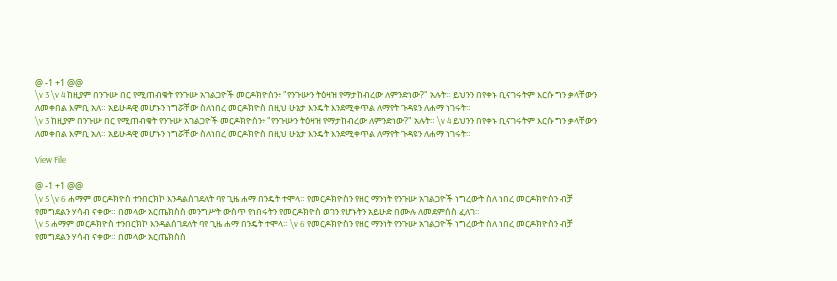@ -1 +1 @@
\v 3 \v 4 ከዚያም በንጉሡ በር የሚጠብቁት የንጉሡ አገልጋዮች መርዶክዮስን፥ "የንጉሡን ትዕዛዝ የማታከብረው ለምንድነው?" አሉት። ይህንን በየቀኑ ቢናገሩትም እርሱ ግን ቃላቸውን ለመቀበል እምቢ አለ። አይሁዳዊ መሆኑን ነግሯቸው ስለነበረ መርዶክዮስ በዚህ ሁኔታ እንዴት እንደሚቀጥል ለማየት ጉዳዩን ለሐማ ነገሩት።
\v 3 ከዚያም በንጉሡ በር የሚጠብቁት የንጉሡ አገልጋዮች መርዶክዮስን፥ "የንጉሡን ትዕዛዝ የማታከብረው ለምንድነው?" አሉት። \v 4 ይህንን በየቀኑ ቢናገሩትም እርሱ ግን ቃላቸውን ለመቀበል እምቢ አለ። አይሁዳዊ መሆኑን ነግሯቸው ስለነበረ መርዶክዮስ በዚህ ሁኔታ እንዴት እንደሚቀጥል ለማየት ጉዳዩን ለሐማ ነገሩት።

View File

@ -1 +1 @@
\v 5 \v 6 ሐማም መርዶክዮስ ተንበርክኮ እንዳልሰገደለት ባየ ጊዜ ሐማ በንዴት ተሞላ። የመርዶክዮስን የዘር ማንነት የንጉሡ አገልጋዮች ነግረውት ስለ ነበረ መርዶክዮስን ብቻ የመግደልን ሃሳብ ናቀው። በመላው አርጤክስስ መንግሥት ውስጥ የነበሩትን የመርዶክዮስ ወገን የሆኑትን አይሁድ በሙሉ ለመደምሰስ ፈለገ።
\v 5 ሐማም መርዶክዮስ ተንበርክኮ እንዳልሰገደለት ባየ ጊዜ ሐማ በንዴት ተሞላ። \v 6 የመርዶክዮስን የዘር ማንነት የንጉሡ አገልጋዮች ነግረውት ስለ ነበረ መርዶክዮስን ብቻ የመግደልን ሃሳብ ናቀው። በመላው አርጤክስስ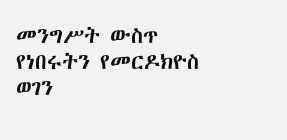መንግሥት ውስጥ የነበሩትን የመርዶክዮስ ወገን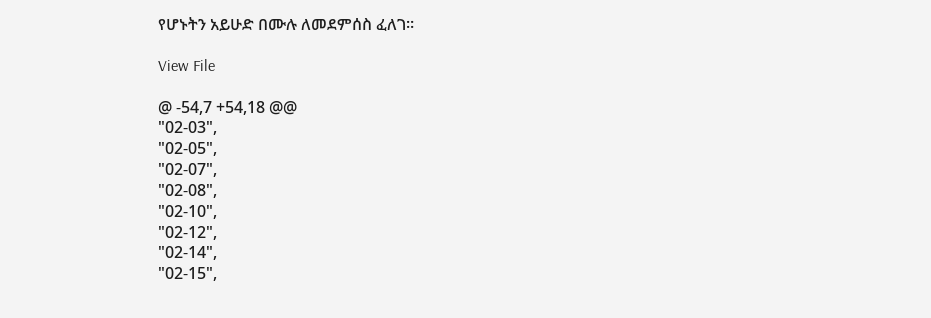የሆኑትን አይሁድ በሙሉ ለመደምሰስ ፈለገ።

View File

@ -54,7 +54,18 @@
"02-03",
"02-05",
"02-07",
"02-08",
"02-10",
"02-12",
"02-14",
"02-15",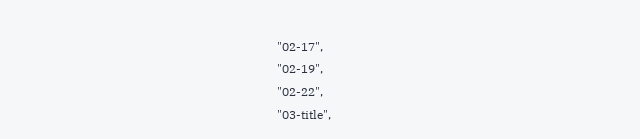"02-17",
"02-19",
"02-22",
"03-title",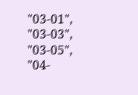"03-01",
"03-03",
"03-05",
"04-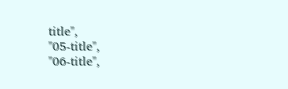title",
"05-title",
"06-title",